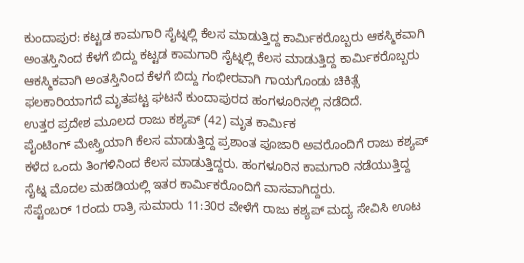ಕುಂದಾಪುರ: ಕಟ್ಟಡ ಕಾಮಗಾರಿ ಸೈಟ್ನಲ್ಲಿ ಕೆಲಸ ಮಾಡುತ್ತಿದ್ದ ಕಾರ್ಮಿಕರೊಬ್ಬರು ಆಕಸ್ಮಿಕವಾಗಿ ಅಂತಸ್ತಿನಿಂದ ಕೆಳಗೆ ಬಿದ್ದು ಕಟ್ಟಡ ಕಾಮಗಾರಿ ಸೈಟ್ನಲ್ಲಿ ಕೆಲಸ ಮಾಡುತ್ತಿದ್ದ ಕಾರ್ಮಿಕರೊಬ್ಬರು ಆಕಸ್ಮಿಕವಾಗಿ ಅಂತಸ್ತಿನಿಂದ ಕೆಳಗೆ ಬಿದ್ದು ಗಂಭೀರವಾಗಿ ಗಾಯಗೊಂಡು ಚಿಕಿತ್ಸೆ ಫಲಕಾರಿಯಾಗದೆ ಮೃತಪಟ್ಟ ಘಟನೆ ಕುಂದಾಪುರದ ಹಂಗಳೂರಿನಲ್ಲಿ ನಡೆದಿದೆ.
ಉತ್ತರ ಪ್ರದೇಶ ಮೂಲದ ರಾಜು ಕಶ್ಯಪ್ (42) ಮೃತ ಕಾರ್ಮಿಕ
ಪೈಂಟಿಂಗ್ ಮೇಸ್ತ್ರಿಯಾಗಿ ಕೆಲಸ ಮಾಡುತ್ತಿದ್ದ ಪ್ರಶಾಂತ ಪೂಜಾರಿ ಅವರೊಂದಿಗೆ ರಾಜು ಕಶ್ಯಪ್ ಕಳೆದ ಒಂದು ತಿಂಗಳಿನಿಂದ ಕೆಲಸ ಮಾಡುತ್ತಿದ್ದರು. ಹಂಗಳೂರಿನ ಕಾಮಗಾರಿ ನಡೆಯುತ್ತಿದ್ದ ಸೈಟ್ನ ಮೊದಲ ಮಹಡಿಯಲ್ಲಿ ಇತರ ಕಾರ್ಮಿಕರೊಂದಿಗೆ ವಾಸವಾಗಿದ್ದರು.
ಸೆಪ್ಟೆಂಬರ್ 1ರಂದು ರಾತ್ರಿ ಸುಮಾರು 11:30ರ ವೇಳೆಗೆ ರಾಜು ಕಶ್ಯಪ್ ಮದ್ಯ ಸೇವಿಸಿ ಊಟ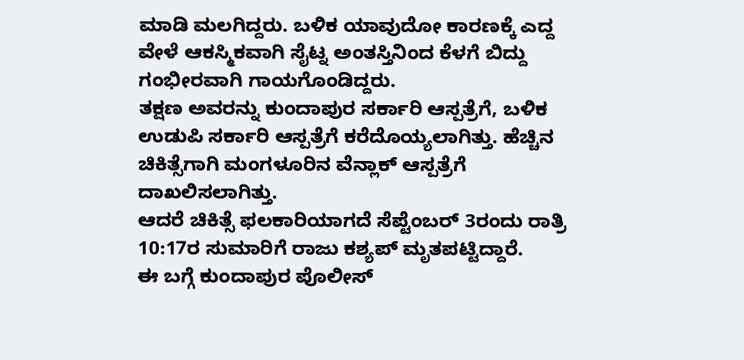ಮಾಡಿ ಮಲಗಿದ್ದರು. ಬಳಿಕ ಯಾವುದೋ ಕಾರಣಕ್ಕೆ ಎದ್ದ ವೇಳೆ ಆಕಸ್ಮಿಕವಾಗಿ ಸೈಟ್ನ ಅಂತಸ್ತಿನಿಂದ ಕೆಳಗೆ ಬಿದ್ದು ಗಂಭೀರವಾಗಿ ಗಾಯಗೊಂಡಿದ್ದರು.
ತಕ್ಷಣ ಅವರನ್ನು ಕುಂದಾಪುರ ಸರ್ಕಾರಿ ಆಸ್ಪತ್ರೆಗೆ, ಬಳಿಕ ಉಡುಪಿ ಸರ್ಕಾರಿ ಆಸ್ಪತ್ರೆಗೆ ಕರೆದೊಯ್ಯಲಾಗಿತ್ತು. ಹೆಚ್ಚಿನ ಚಿಕಿತ್ಸೆಗಾಗಿ ಮಂಗಳೂರಿನ ವೆನ್ಲಾಕ್ ಆಸ್ಪತ್ರೆಗೆ ದಾಖಲಿಸಲಾಗಿತ್ತು.
ಆದರೆ ಚಿಕಿತ್ಸೆ ಫಲಕಾರಿಯಾಗದೆ ಸೆಪ್ಟೆಂಬರ್ 3ರಂದು ರಾತ್ರಿ 10:17ರ ಸುಮಾರಿಗೆ ರಾಜು ಕಶ್ಯಪ್ ಮೃತಪಟ್ಟಿದ್ದಾರೆ.
ಈ ಬಗ್ಗೆ ಕುಂದಾಪುರ ಪೊಲೀಸ್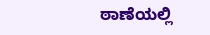ಠಾಣೆಯಲ್ಲಿ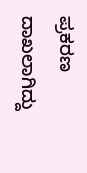ಪ್ರಕರಣ ದಾಖಲಾಗಿದ್ದು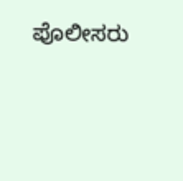ಪೊಲೀಸರು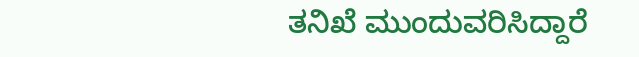ತನಿಖೆ ಮುಂದುವರಿಸಿದ್ದಾರೆ